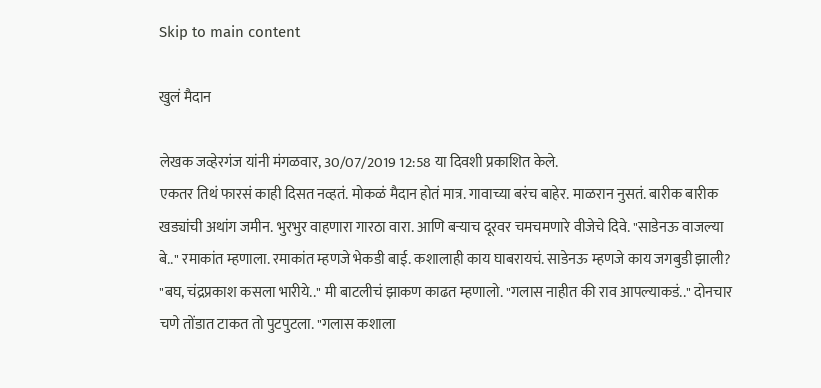Skip to main content

खुलं मैदान

लेखक जव्हेरगंज यांनी मंगळवार, 30/07/2019 12:58 या दिवशी प्रकाशित केले.
एकतर तिथं फारसं काही दिसत नव्हतं. मोकळं मैदान होतं मात्र. गावाच्या बरंच बाहेर. माळरान नुसतं. बारीक बारीक खड्यांची अथांग जमीन. भुरभुर वाहणारा गारठा वारा. आणि बऱ्याच दूरवर चमचमणारे वीजेचे दिवे. "साडेनऊ वाजल्या बे.." रमाकांत म्हणाला. रमाकांत म्हणजे भेकडी बाई. कशालाही काय घाबरायचं. साडेनऊ म्हणजे काय जगबुडी झाली? "बघ, चंद्रप्रकाश कसला भारीये.." मी बाटलीचं झाकण काढत म्हणालो. "गलास नाहीत की राव आपल्याकडं.." दोनचार चणे तोंडात टाकत तो पुटपुटला. "गलास कशाला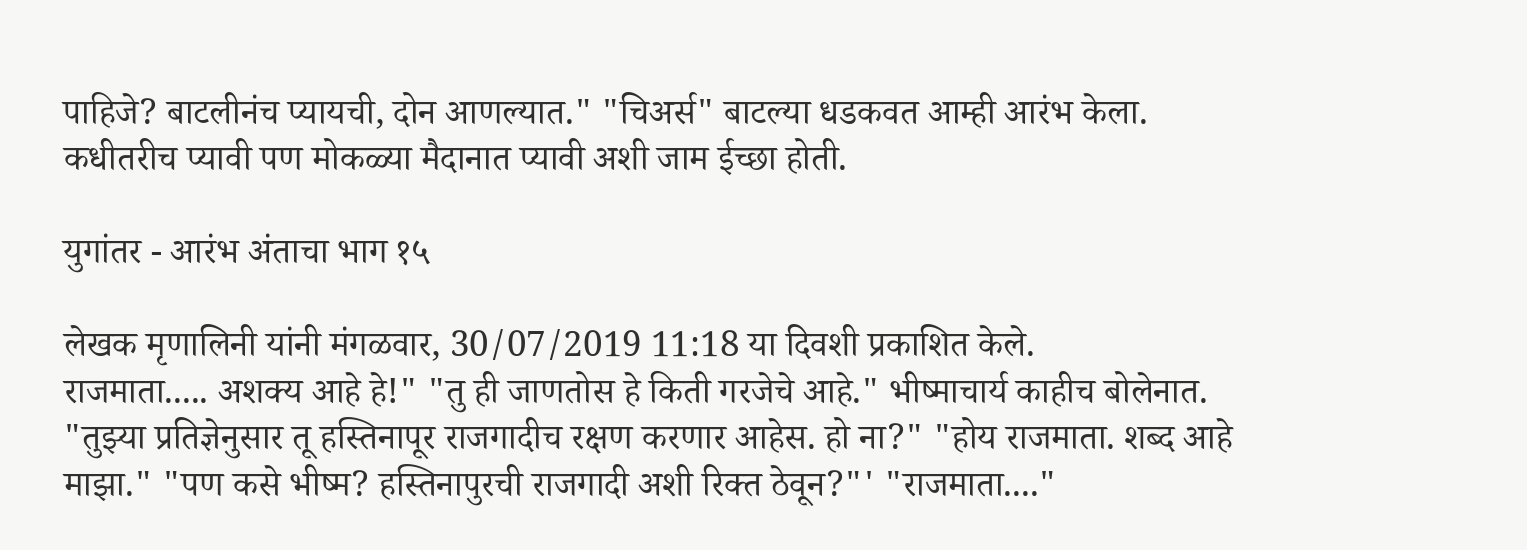पाहिजे? बाटलीनंच प्यायची, दोन आणल्यात." "चिअर्स" बाटल्या धडकवत आम्ही आरंभ केला. कधीतरीच प्यावी पण मोकळ्या मैदानात प्यावी अशी जाम ईच्छा होती.

युगांतर - आरंभ अंताचा भाग १५

लेखक मृणालिनी यांनी मंगळवार, 30/07/2019 11:18 या दिवशी प्रकाशित केले.
राजमाता..... अशक्य आहे हे!" "तु ही जाणतोस हे किती गरजेचे आहे." भीष्माचार्य काहीच बोलेनात. "तुझ्या प्रतिज्ञेनुसार तू हस्तिनापूर राजगादीच रक्षण करणार आहेस. हो ना?" "होय राजमाता. शब्द आहे माझा." "पण कसे भीष्म? हस्तिनापुरची राजगादी अशी रिक्त ठेवून?"' "राजमाता...."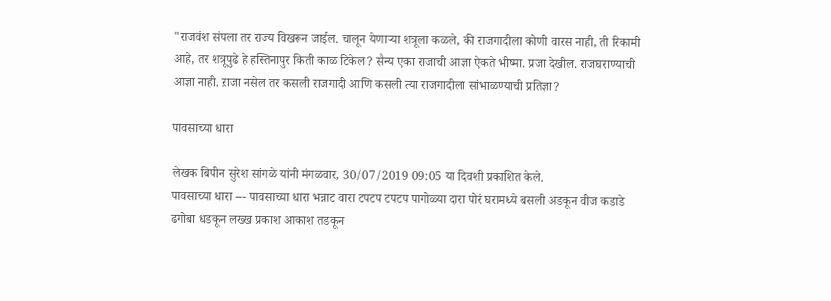"राजवंश संपला तर राज्य विखरून जाईल. चालून येणाऱ्या शत्रूला कळले, की राजगादीला कोणी वारस नाही, ती रिकामी आहे, तर शत्रूपुढे हे हस्तिनापुर किती काळ टिकेल? सैन्य एका राजाची आज्ञा ऐकते भीष्मा. प्रजा देखील. राजघराण्याची आज्ञा नाही. ऱाजा नसेल तर कसली राजगादी आणि कसली त्या राजगादीला सांभाळण्याची प्रतिज्ञा?

पावसाच्या धारा

लेखक बिपीन सुरेश सांगळे यांनी मंगळवार, 30/07/2019 09:05 या दिवशी प्रकाशित केले.
पावसाच्या धारा --- पावसाच्या धारा भन्नाट वारा टपटप टपटप पागोळ्या दारा पोरं घरामध्ये बसली अडकून वीज कडाडे ढगोबा धडकून लख्ख प्रकाश आकाश तडकून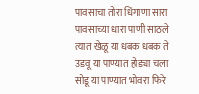पावसाचा तोरा धिंगाणा सारा पावसाच्या धारा पाणी साठले त्यात खेळू या धबक धबक ते उडवू या पाण्यात होड्या चला सोडू या पाण्यात भोवरा फिरे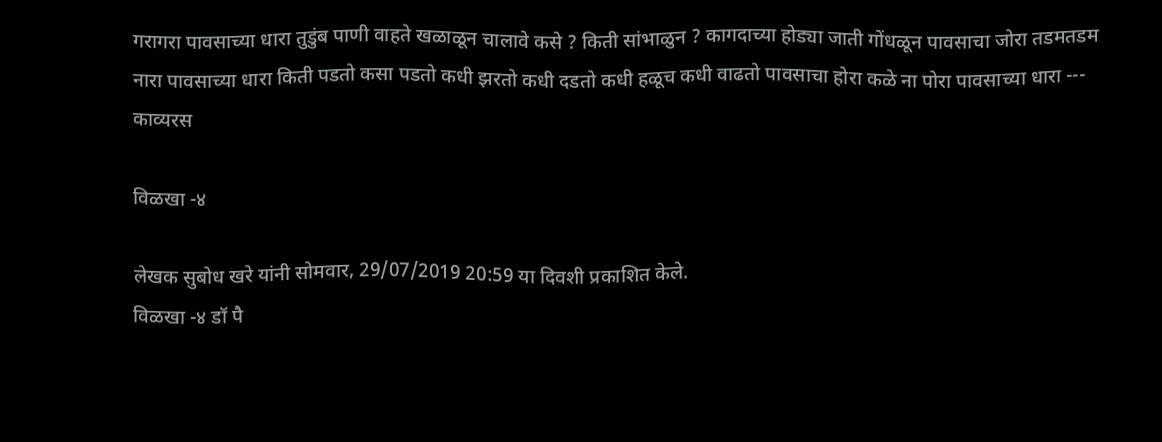गरागरा पावसाच्या धारा तुडुंब पाणी वाहते खळाळून चालावे कसे ? किती सांभाळुन ? कागदाच्या होड्या जाती गोंधळून पावसाचा जोरा तडमतडम नारा पावसाच्या धारा किती पडतो कसा पडतो कधी झरतो कधी दडतो कधी हळूच कधी वाढतो पावसाचा होरा कळे ना पोरा पावसाच्या धारा ---
काव्यरस

विळखा -४

लेखक सुबोध खरे यांनी सोमवार, 29/07/2019 20:59 या दिवशी प्रकाशित केले.
विळखा -४ डॉ पै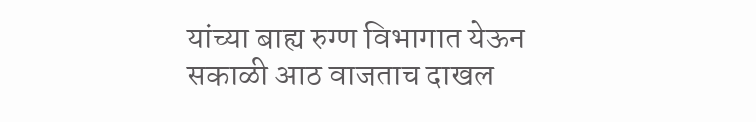यांच्या बाह्य रुग्ण विभागात येऊन सकाळी आठ वाजताच दाखल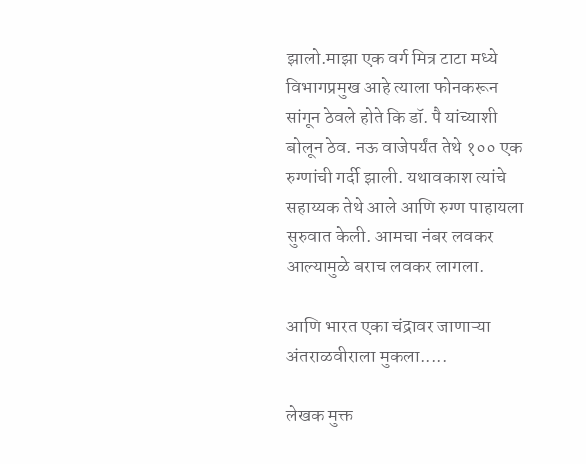झालो.माझा एक वर्ग मित्र टाटा मध्ये विभागप्रमुख आहे त्याला फोनकरून सांगून ठेवले होते कि डॉ. पै यांच्याशी बोलून ठेव. नऊ वाजेपर्यंत तेथे १०० एक रुग्णांची गर्दी झाली. यथावकाश त्यांचे सहाय्यक तेथे आले आणि रुग्ण पाहायला सुरुवात केली. आमचा नंबर लवकर आल्यामुळे बराच लवकर लागला.

आणि भारत एका चंद्रावर जाणाऱ्या अंतराळवीराला मुकला.....

लेखक मुक्त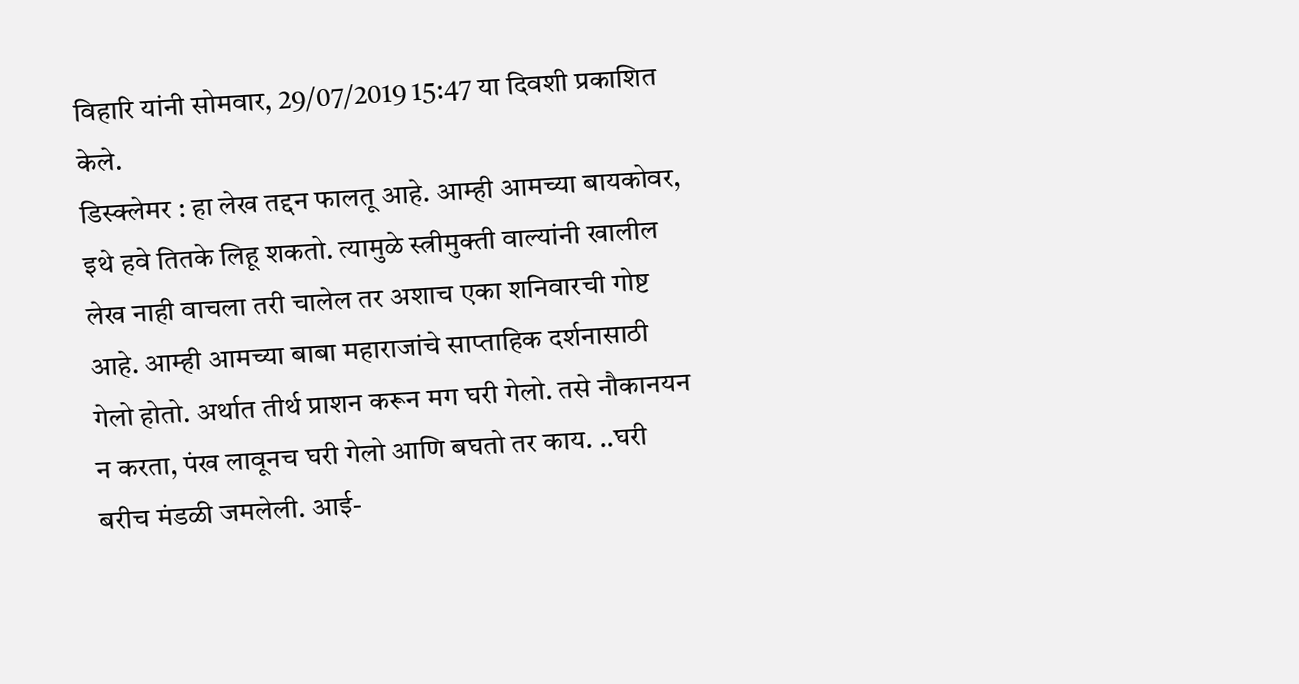विहारि यांनी सोमवार, 29/07/2019 15:47 या दिवशी प्रकाशित केले.
डिस्क्लेमर : हा लेख तद्दन फालतू आहे. आम्ही आमच्या बायकोवर, इथे हवे तितके लिहू शकतो. त्यामुळे स्त्रीमुक्ती वाल्यांनी खालील लेख नाही वाचला तरी चालेल तर अशाच एका शनिवारची गोष्ट आहे. आम्ही आमच्या बाबा महाराजांचे साप्ताहिक दर्शनासाठी गेलो होतो. अर्थात तीर्थ प्राशन करून मग घरी गेलो. तसे नौकानयन न करता, पंख लावूनच घरी गेलो आणि बघतो तर काय. ..घरी बरीच मंडळी जमलेली. आई-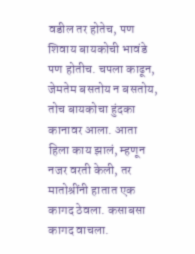वडील तर होतेच, पण शिवाय बायकोची भावंडे पण होतीच. चपला काढून, जेमतेम बसतोय न बसतोय, तोच बायकोचा हुंदका कानावर आला. आता हिला काय झालं, म्हणून नजर वरती केली, तर मातोश्रींनी हातात एक कागद ठेवला. कसाबसा कागद वाचला.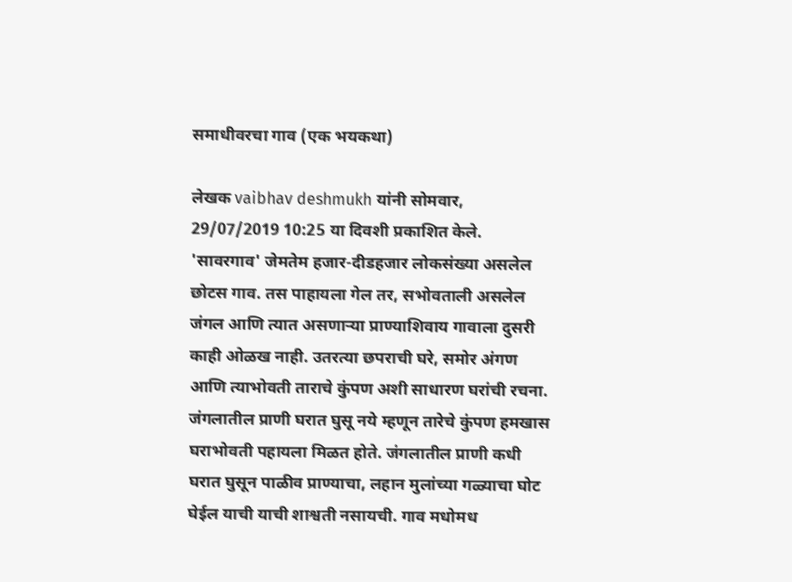समाधीवरचा गाव (एक भयकथा)

लेखक vaibhav deshmukh यांनी सोमवार, 29/07/2019 10:25 या दिवशी प्रकाशित केले.
'सावरगाव' जेमतेम हजार-दीडहजार लोकसंख्या असलेल छोटस गाव. तस पाहायला गेल तर, सभोवताली असलेल जंगल आणि त्यात असणाऱ्या प्राण्याशिवाय गावाला दुसरी काही ओळख नाही. उतरत्या छपराची घरे, समोर अंगण आणि त्याभोवती ताराचे कुंपण अशी साधारण घरांची रचना. जंगलातील प्राणी घरात घुसू नये म्हणून तारेचे कुंपण हमखास घराभोवती पहायला मिळत होते. जंगलातील प्राणी कधी घरात घुसून पाळीव प्राण्याचा, लहान मुलांच्या गळ्याचा घोट घेईल याची याची शाश्वती नसायची. गाव मधोमध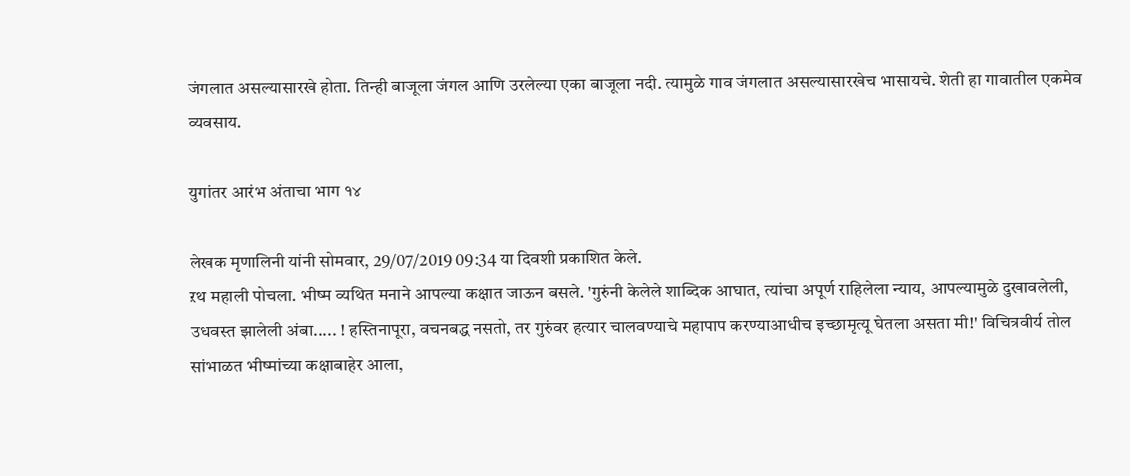जंगलात असल्यासारखे होता. तिन्ही बाजूला जंगल आणि उरलेल्या एका बाजूला नदी. त्यामुळे गाव जंगलात असल्यासारखेच भासायचे. शेती हा गावातील एकमेव व्यवसाय.

युगांतर आरंभ अंताचा भाग १४

लेखक मृणालिनी यांनी सोमवार, 29/07/2019 09:34 या दिवशी प्रकाशित केले.
ऱथ महाली पोचला. भीष्म व्यथित मनाने आपल्या कक्षात जाऊन बसले. 'गुरुंनी केलेले शाब्दिक आघात, त्यांचा अपूर्ण राहिलेला न्याय, आपल्यामुळे दुखावलेली, उधवस्त झालेली अंबा..... ! हस्तिनापूरा, वचनबद्ध नसतो, तर गुरुंवर हत्यार चालवण्याचे महापाप करण्याआधीच इच्छामृत्यू घेतला असता मी!' विचित्रवीर्य तोल सांभाळत भीष्मांच्या कक्षाबाहेर आला,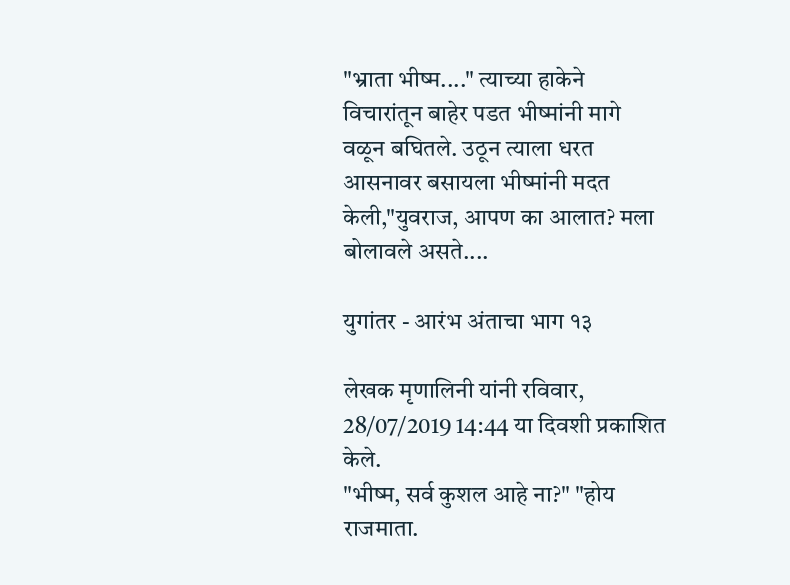"भ्राता भीष्म...." त्याच्या हाकेने विचारांतून बाहेर पडत भीष्मांनी मागे वळून बघितले. उठून त्याला धरत आसनावर बसायला भीष्मांनी मदत केली,"युवराज, आपण का आलात? मला बोलावले असते....

युगांतर - आरंभ अंताचा भाग १३

लेखक मृणालिनी यांनी रविवार, 28/07/2019 14:44 या दिवशी प्रकाशित केले.
"भीष्म, सर्व कुशल आहे ना?" "होय राजमाता.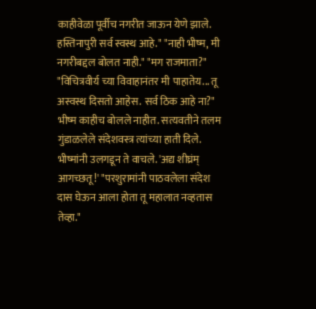काहीवेळा पूर्वीच नगरीत जाऊन येणे झाले. हस्तिनापुरी सर्व स्वस्थ आहे." "नाही भीष्म, मी नगरीबद्दल बोलत नाही." "मग राजमाता?" "विचित्रवीर्य च्या विवाहानंतर मी पाहातेय... तू अस्वस्थ दिसतो आहेस. सर्व ठिक आहे ना?" भीष्म काहीच बोलले नाहीत. सत्यवतीने तलम गुंडाळलेले संदेशवस्त्र त्यांच्या हाती दिले. भीष्मांनी उलगडून ते वाचले. 'अद्य शीघ्रंम् आगच्छतू!' "परशुरामांनी पाठवलेला संदेश दास घेऊन आला होता तू महालात नव्हतास तेव्हा."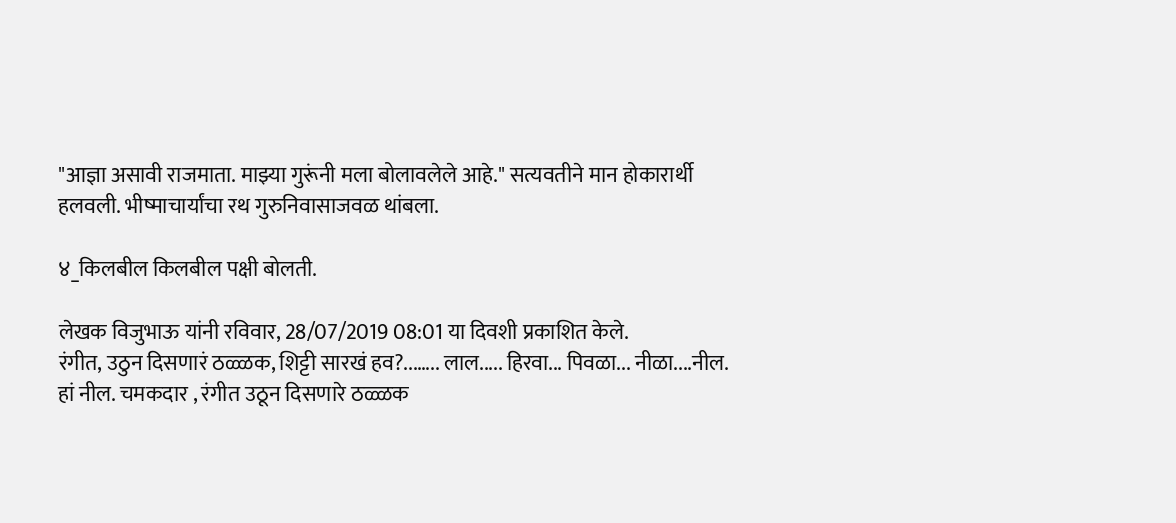"आज्ञा असावी राजमाता. माझ्या गुरूंनी मला बोलावलेले आहे." सत्यवतीने मान होकारार्थी हलवली. भीष्माचार्यांचा रथ गुरुनिवासाजवळ थांबला.

४_किलबील किलबील पक्षी बोलती.

लेखक विजुभाऊ यांनी रविवार, 28/07/2019 08:01 या दिवशी प्रकाशित केले.
रंगीत, उठुन दिसणारं ठळ्ळक, शिट्टी सारखं हव?...….. लाल..... हिरवा... पिवळा... नीळा....नील. हां नील. चमकदार , रंगीत उठून दिसणारे ठळ्ळक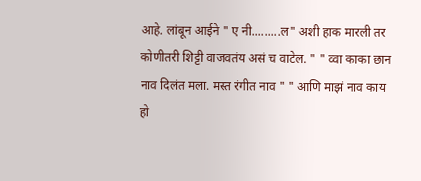आहे. लांबून आईने " ए नी.........ल" अशी हाक मारली तर कोणीतरी शिट्टी वाजवतंय असं च वाटेल. " " व्वा काका छान नाव दिलंत मला. मस्त रंगीत नाव " " आणि माझं नाव काय हो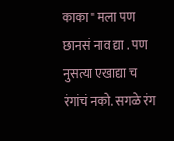काका" मला पण छानसं नाव द्या . पण नुसत्या एखाद्या च रंगांचं नको. सगळे रंग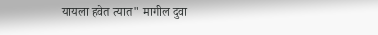यायला हवेत त्यात" मागील दुवा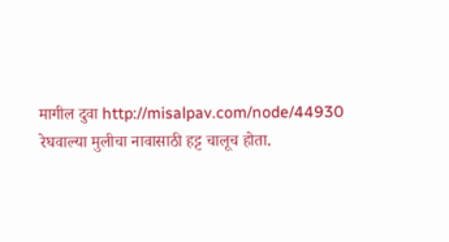मागील दुवा http://misalpav.com/node/44930 रेघवाल्या मुलीचा नावासाठी हट्ट चालूच होता.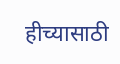हीच्यासाठी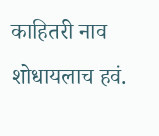काहितरी नाव शोधायलाच हवं.